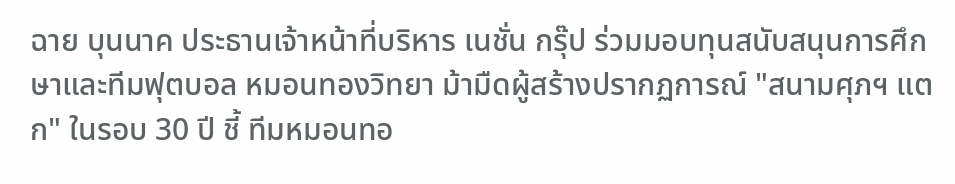ฉาย บุนนาค ประธานเจ้าหน้าที่บริหาร เนชั่น กรุ๊ป ร่วมมอบทุนสนับสนุนการศึกษาและทีมฟุตบอล หมอนทองวิทยา ม้ามืดผู้สร้างปรากฏการณ์ "สนามศุภฯ แตก" ในรอบ 30 ปี ชี้ ทีมหมอนทอ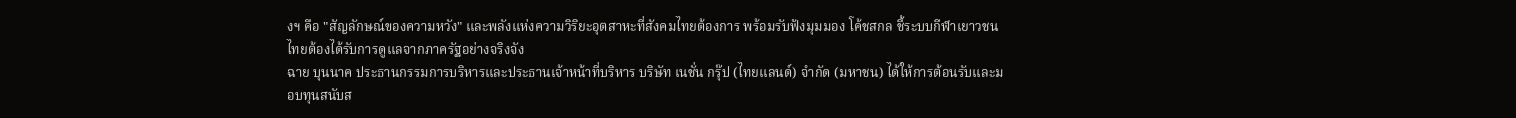งฯ คือ "สัญลักษณ์ของความหวัง" และพลังแห่งความวิริยะอุตสาหะที่สังคมไทยต้องการ พร้อมรับฟังมุมมอง โค้ชสกล ชี้ระบบกีฬาเยาวชนไทยต้องได้รับการดูแลจากภาครัฐอย่างจริงจัง
ฉาย บุนนาค ประธานกรรมการบริหารและประธานเจ้าหน้าที่บริหาร บริษัท เนชั่น กรุ๊ป (ไทยแลนด์) จำกัด (มหาชน) ได้ให้การต้อนรับและมอบทุนสนับส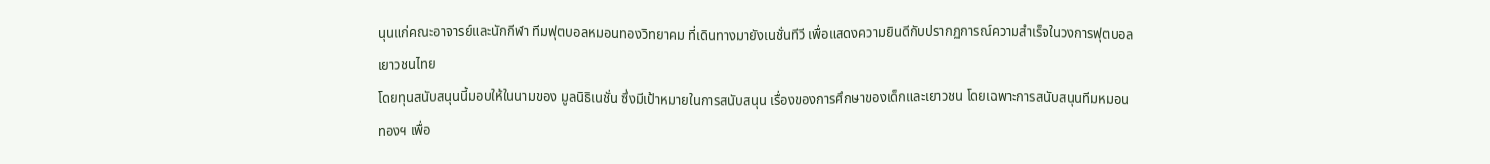นุนแก่คณะอาจารย์และนักกีฬา ทีมฟุตบอลหมอนทองวิทยาคม ที่เดินทางมายังเนชั่นทีวี เพื่อแสดงความยินดีกับปรากฏการณ์ความสำเร็จในวงการฟุตบอลเยาวชนไทย
โดยทุนสนับสนุนนี้มอบให้ในนามของ มูลนิธิเนชั่น ซึ่งมีเป้าหมายในการสนับสนุน เรื่องของการศึกษาของเด็กและเยาวชน โดยเฉพาะการสนับสนุนทีมหมอนทองฯ เพื่อ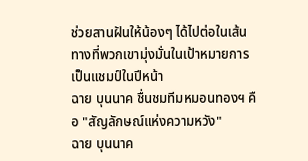ช่วยสานฝันให้น้องๆ ได้ไปต่อในเส้นทางที่พวกเขามุ่งมั่นในเป้าหมายการเป็นแชมป์ในปีหน้า
ฉาย บุนนาค ชื่นชมทีมหมอนทองฯ คือ "สัญลักษณ์แห่งความหวัง"
ฉาย บุนนาค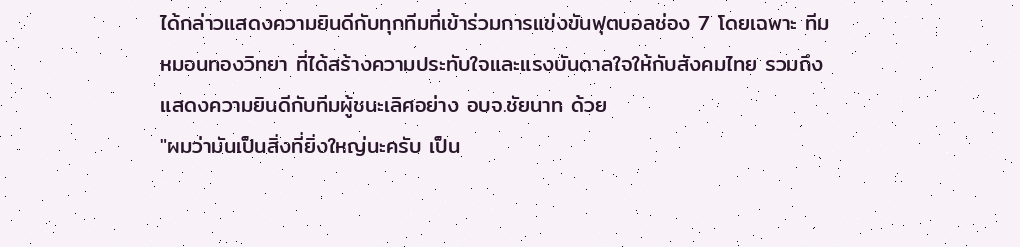ได้กล่าวแสดงความยินดีกับทุกทีมที่เข้าร่วมการแข่งขันฟุตบอลช่อง 7 โดยเฉพาะ ทีมหมอนทองวิทยา ที่ได้สร้างความประทับใจและแรงบันดาลใจให้กับสังคมไทย รวมถึงแสดงความยินดีกับทีมผู้ชนะเลิศอย่าง อบจ.ชัยนาท ด้วย
"ผมว่ามันเป็นสิ่งที่ยิ่งใหญ่นะครับ เป็น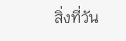สิ่งที่วัน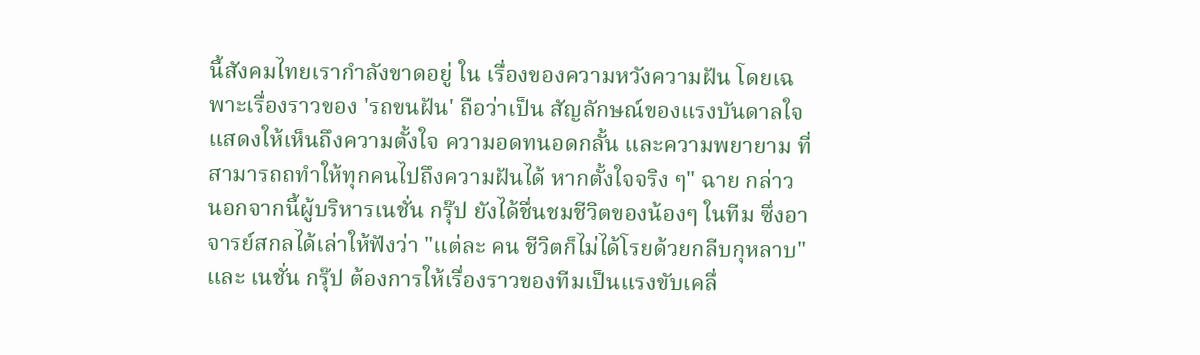นี้สังคมไทยเรากำลังขาดอยู่ ใน เรื่องของความหวังความฝัน โดยเฉพาะเรื่องราวของ 'รถขนฝัน' ถือว่าเป็น สัญลักษณ์ของแรงบันดาลใจ แสดงให้เห็นถึงความตั้งใจ ความอดทนอดกลั้น และความพยายาม ที่สามารถถทำให้ทุกคนไปถึงความฝันได้ หากตั้งใจจริง ๆ" ฉาย กล่าว
นอกจากนี้ผู้บริหารเนชั่น กรุ๊ป ยังได้ชื่นชมชีวิตของน้องๆ ในทีม ซึ่งอาจารย์สกลได้เล่าให้ฟังว่า "แต่ละ คน ชีวิตก็ไม่ได้โรยด้วยกลีบกุหลาบ" และ เนชั่น กรุ๊ป ต้องการให้เรื่องราวของทีมเป็นแรงขับเคลื่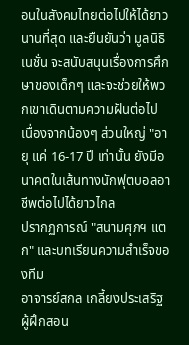อนในสังคมไทยต่อไปให้ได้ยาวนานที่สุด และยืนยันว่า มูลนิธิเนชั่น จะสนับสนุนเรื่องการศึกษาของเด็กๆ และจะช่วยให้พวกเขาเดินตามความฝันต่อไป เนื่องจากน้องๆ ส่วนใหญ่ "อายุ แค่ 16-17 ปี เท่านั้น ยังมีอนาคตในเส้นทางนักฟุตบอลอาชีพต่อไปได้ยาวไกล
ปรากฏการณ์ "สนามศุภฯ แตก" และบทเรียนความสำเร็จของทีม
อาจารย์สกล เกลี้ยงประเสริฐ ผู้ฝึกสอน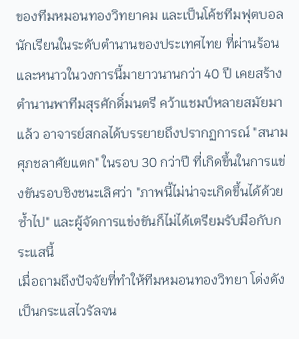ของทีมหมอนทองวิทยาคม และเป็นโค้ชทีมฟุตบอลนักเรียนในระดับตำนานของประเทศไทย ที่ผ่านร้อนและหนาวในวงการนี้มายาวนานกว่า 40 ปี เคยสร้างตำนานพาทีมสุรศักดิ์มนตรี คว้าแชมป์หลายสมัยมาแล้ว อาจารย์สกลได้บรรยายถึงปรากฏการณ์ "สนามศุภชลาศัยแตก" ในรอบ 30 กว่าปี ที่เกิดขึ้นในการแข่งขันรอบชิงชนะเลิศว่า "ภาพนี้ไม่น่าจะเกิดขึ้นได้ด้วยซ้ำไป" และผู้จัดการแข่งขันก็ไม่ได้เตรียมรับมือกับกระแสนี้
เมื่อถามถึงปัจจัยที่ทำให้ทีมหมอนทองวิทยา โด่งดังเป็นกระแสไวรัลจน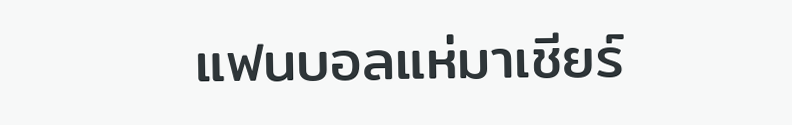แฟนบอลแห่มาเชียร์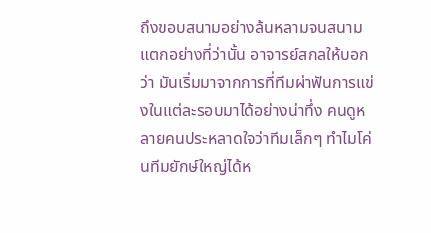ถึงขอบสนามอย่างล้นหลามจนสนามแตกอย่างที่ว่านั้น อาจารย์สกลให้บอกว่า มันเริ่มมาจากการที่ทีมผ่าฟันการแข่งในแต่ละรอบมาได้อย่างน่าทึ่ง คนดูหลายคนประหลาดใจว่าทีมเล็กๆ ทำไมโค่นทีมยักษ์ใหญ่ได้ห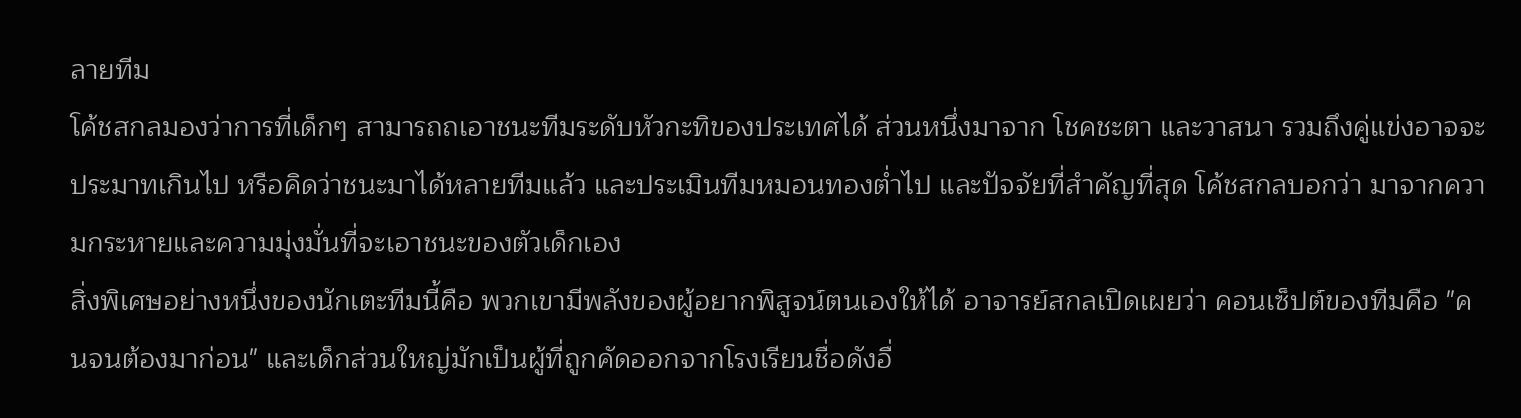ลายทีม
โค้ชสกลมองว่าการที่เด็กๆ สามารถถเอาชนะทีมระดับหัวกะทิของประเทศได้ ส่วนหนึ่งมาจาก โชคชะตา และวาสนา รวมถึงคู่แข่งอาจจะประมาทเกินไป หรือคิดว่าชนะมาได้หลายทีมแล้ว และประเมินทีมหมอนทองต่ำไป และปัจจัยที่สำคัญที่สุด โค้ชสกลบอกว่า มาจากความกระหายและความมุ่งมั่นที่จะเอาชนะของตัวเด็กเอง
สิ่งพิเศษอย่างหนึ่งของนักเตะทีมนี้คือ พวกเขามีพลังของผู้อยากพิสูจน์ตนเองให้ได้ อาจารย์สกลเปิดเผยว่า คอนเซ็ปต์ของทีมคือ "คนจนต้องมาก่อน" และเด็กส่วนใหญ่มักเป็นผู้ที่ถูกคัดออกจากโรงเรียนชื่อดังอื่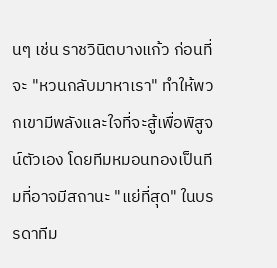นๆ เช่น ราชวินิตบางแก้ว ก่อนที่จะ "หวนกลับมาหาเรา" ทำให้พวกเขามีพลังและใจที่จะสู้เพื่อพิสูจน์ตัวเอง โดยทีมหมอนทองเป็นทีมที่อาจมีสถานะ "แย่ที่สุด" ในบรรดาทีม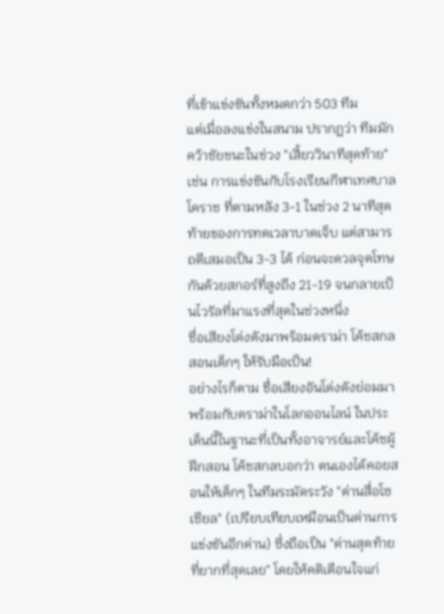ที่เข้าแข่งขันทั้งหมดกว่า 503 ทีม
แต่เมื่อลงแข่งในสนาม ปรากฏว่า ทีมมักคว้าชัยชนะในช่วง "เสี้ยววินาทีสุดท้าย" เช่น การแข่งขันกับโรงเรียนกีฬาเทศบาลโคราช ที่ตามหลัง 3-1 ในช่วง 2 นาทีสุดท้ายของการทดเวลาบาดเจ็บ แต่สามารถตีเสมอเป็น 3-3 ได้ ก่อนจะดวลจุดโทษกันด้วยสกอร์ที่สูงถึง 21-19 จนกลายเป็นไวรัลที่มาแรงที่สุดในช่วงหนึ่ง
ชื่อเสียงโด่งดังมาพร้อมดราม่า โค้ชสกลสอนเด็กๆ ให้รับมือเป็น!
อย่างไรก็ตาม ชื่อเสียงอันโด่งดังย่อมมาพร้อมกับดราม่าในโลกออนไลน์ ในประเด็นนี้ในฐานะที่เป็นทั้งอาจารย์และโค้ชผู้ฝึกสอน โค้ชสกลบอกว่า ตนเองได้คอยสอนให้เด็กๆ ในทีมระมัดระวัง "ด่านสื่อโซเชียล" (เปรียบเทียบเหมือนเป็นด่านการแข่งขันอีกด่าน) ซึ่งถือเป็น "ด่านสุดท้ายที่ยากที่สุดเลย" โดยให้คติเตือนใจแก่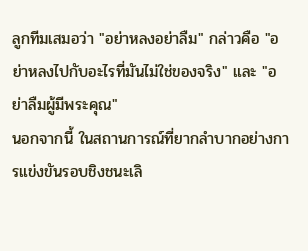ลูกทีมเสมอว่า "อย่าหลงอย่าลืม" กล่าวคือ "อย่าหลงไปกับอะไรที่มันไม่ใช่ของจริง" และ "อย่าลืมผู้มีพระคุณ"
นอกจากนี้ ในสถานการณ์ที่ยากลำบากอย่างการแข่งขันรอบชิงชนะเลิ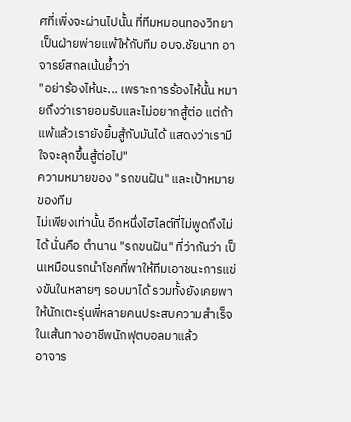ศที่เพิ่งจะผ่านไปนั้น ที่ทีมหมอนทองวิทยาเป็นฝ่ายพ่ายแพ้ให้กับทีม อบจ.ชัยนาท อาจารย์สกลเน้นย้ำว่า
"อย่าร้องไห้นะ... เพราะการร้องไห้นั้น หมายถึงว่าเรายอมรับและไม่อยากสู้ต่อ แต่ถ้าแพ้แล้วเรายังยิ้มสู้กับมันได้ แสดงว่าเรามีใจจะลุกขึ้นสู้ต่อไป"
ความหมายของ "รถขนฝัน" และเป้าหมายของทีม
ไม่เพียงเท่านั้น อีกหนึ่งไฮไลต์ที่ไม่พูดถึงไม่ได้ นั่นคือ ตำนาน "รถขนฝัน" ที่ว่ากันว่า เป็นเหมือนรถนำโชคที่พาให้ทีมเอาชนะการแข่งขันในหลายๆ รอบมาได้ รวมทั้งยังเคยพาให้นักเตะรุ่นพี่หลายคนประสบความสำเร็จในเส้นทางอาชีพนักฟุตบอลมาแล้ว
อาจาร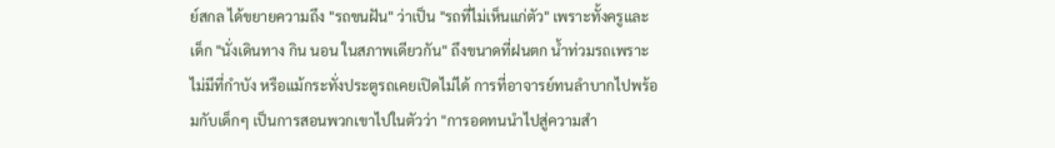ย์สกล ได้ขยายความถึง "รถขนฝัน" ว่าเป็น "รถที่ไม่เห็นแก่ตัว" เพราะทั้งครูและเด็ก "นั่งเดินทาง กิน นอน ในสภาพเดียวกัน" ถึงขนาดที่ฝนตก น้ำท่วมรถเพราะไม่มีที่กำบัง หรือแม้กระทั่งประตูรถเคยเปิดไม่ได้ การที่อาจารย์ทนลำบากไปพร้อมกับเด็กๆ เป็นการสอนพวกเขาไปในตัวว่า "การอดทนนำไปสู่ความสำ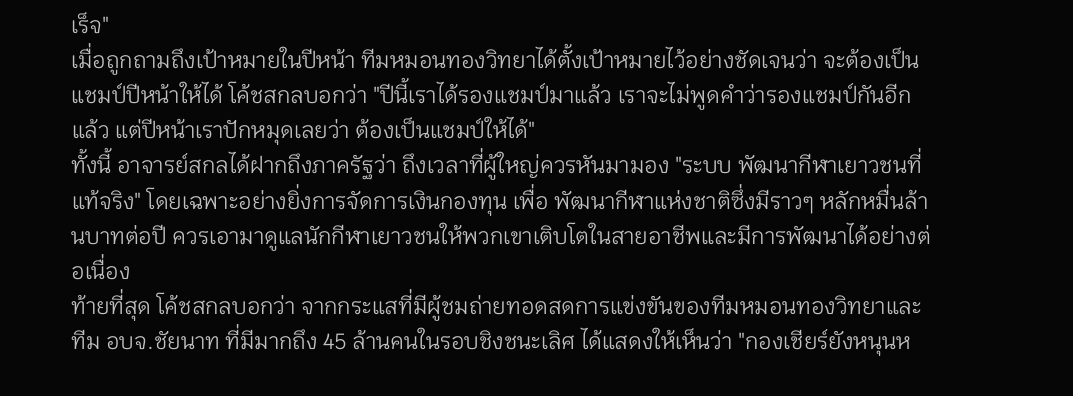เร็จ"
เมื่อถูกถามถึงเป้าหมายในปีหน้า ทีมหมอนทองวิทยาได้ตั้งเป้าหมายไว้อย่างชัดเจนว่า จะต้องเป็นแชมป์ปีหน้าให้ได้ โค้ชสกลบอกว่า "ปีนี้เราได้รองแชมป์มาแล้ว เราจะไม่พูดคำว่ารองแชมป์กันอีกแล้ว แต่ปีหน้าเราปักหมุดเลยว่า ต้องเป็นแชมป์ให้ได้"
ทั้งนี้ อาจารย์สกลได้ฝากถึงภาครัฐว่า ถึงเวลาที่ผู้ใหญ่ควรหันมามอง "ระบบ พัฒนากีฬาเยาวชนที่แท้จริง" โดยเฉพาะอย่างยิ่งการจัดการเงินกองทุน เพื่อ พัฒนากีฬาแห่งชาติซึ่งมีราวๆ หลักหมื่นล้านบาทต่อปี ควรเอามาดูแลนักกีฬาเยาวชนให้พวกเขาเติบโตในสายอาชีพและมีการพัฒนาได้อย่างต่อเนื่อง
ท้ายที่สุด โค้ชสกลบอกว่า จากกระแสที่มีผู้ชมถ่ายทอดสดการแข่งขันของทีมหมอนทองวิทยาและ ทีม อบจ.ชัยนาท ที่มีมากถึง 45 ล้านคนในรอบชิงชนะเลิศ ได้แสดงให้เห็นว่า "กองเชียร์ยังหนุนห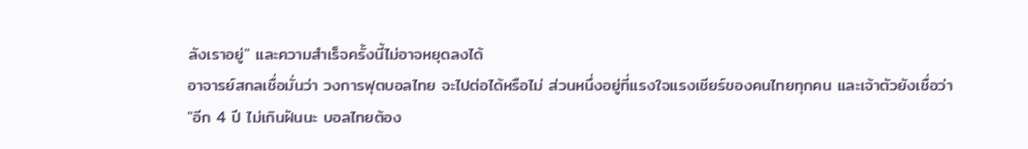ลังเราอยู่" และความสำเร็จครั้งนี้ไม่อาจหยุดลงได้
อาจารย์สกลเชื่อมั่นว่า วงการฟุตบอลไทย จะไปต่อได้หรือไม่ ส่วนหนึ่งอยู่ที่แรงใจแรงเชียร์ของคนไทยทุกคน และเจ้าตัวยังเชื่อว่า
"อีก 4 ปี ไม่เกินฝันนะ บอลไทยต้อง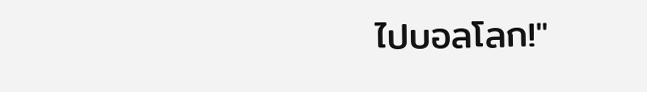ไปบอลโลก!"